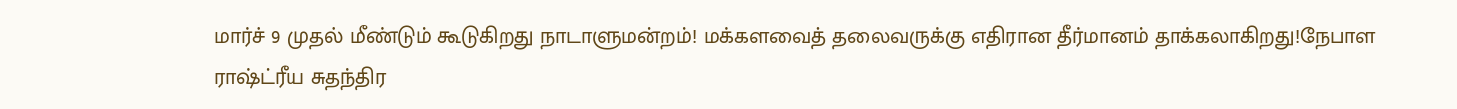மார்ச் 9 முதல் மீண்டும் கூடுகிறது நாடாளுமன்றம்! மக்களவைத் தலைவருக்கு எதிரான தீர்மானம் தாக்கலாகிறது!நேபாள ராஷ்ட்ரீய சுதந்திர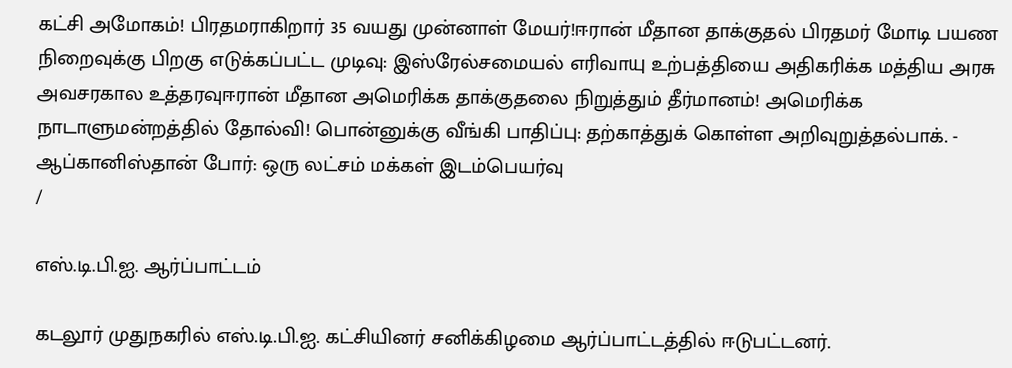கட்சி அமோகம்! பிரதமராகிறார் 35 வயது முன்னாள் மேயர்!ஈரான் மீதான தாக்குதல் பிரதமர் மோடி பயண நிறைவுக்கு பிறகு எடுக்கப்பட்ட முடிவு: இஸ்ரேல்சமையல் எரிவாயு உற்பத்தியை அதிகரிக்க மத்திய அரசு அவசரகால உத்தரவுஈரான் மீதான அமெரிக்க தாக்குதலை நிறுத்தும் தீர்மானம்! அமெரிக்க நாடாளுமன்றத்தில் தோல்வி! பொன்னுக்கு வீங்கி பாதிப்பு: தற்காத்துக் கொள்ள அறிவுறுத்தல்பாக். - ஆப்கானிஸ்தான் போர்: ஒரு லட்சம் மக்கள் இடம்பெயர்வு
/

எஸ்.டி.பி.ஐ. ஆர்ப்பாட்டம்

கடலூர் முதுநகரில் எஸ்.டி.பி.ஐ. கட்சியினர் சனிக்கிழமை ஆர்ப்பாட்டத்தில் ஈடுபட்டனர்.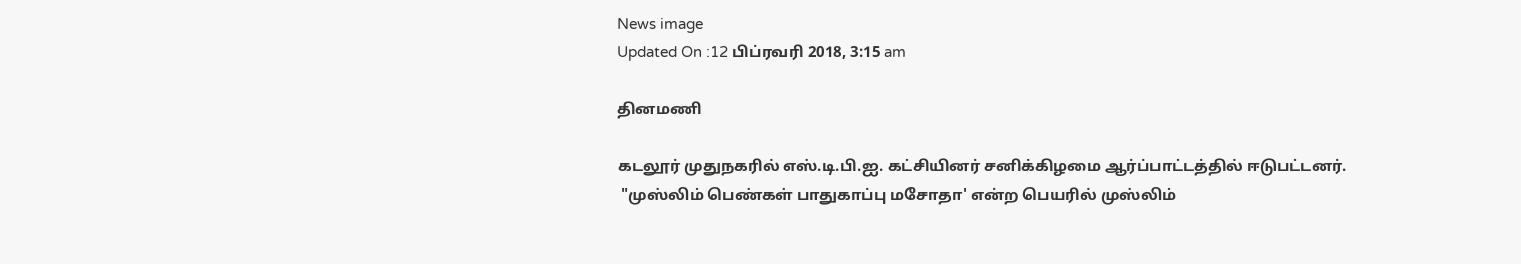News image
Updated On :12 பிப்ரவரி 2018, 3:15 am

தினமணி

கடலூர் முதுநகரில் எஸ்.டி.பி.ஐ. கட்சியினர் சனிக்கிழமை ஆர்ப்பாட்டத்தில் ஈடுபட்டனர்.
 "முஸ்லிம் பெண்கள் பாதுகாப்பு மசோதா' என்ற பெயரில் முஸ்லிம்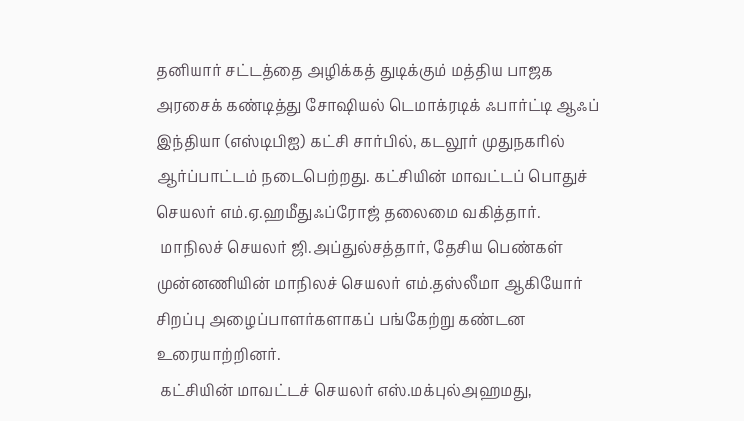தனியார் சட்டத்தை அழிக்கத் துடிக்கும் மத்திய பாஜக அரசைக் கண்டித்து சோஷியல் டெமாக்ரடிக் ஃபார்ட்டி ஆஃப் இந்தியா (எஸ்டிபிஐ) கட்சி சார்பில், கடலூர் முதுநகரில் ஆர்ப்பாட்டம் நடைபெற்றது. கட்சியின் மாவட்டப் பொதுச் செயலர் எம்.ஏ.ஹமீதுஃப்ரோஜ் தலைமை வகித்தார்.
 மாநிலச் செயலர் ஜி.அப்துல்சத்தார், தேசிய பெண்கள் முன்னணியின் மாநிலச் செயலர் எம்.தஸ்லீமா ஆகியோர் சிறப்பு அழைப்பாளர்களாகப் பங்கேற்று கண்டன உரையாற்றினர்.
 கட்சியின் மாவட்டச் செயலர் எஸ்.மக்புல்அஹமது,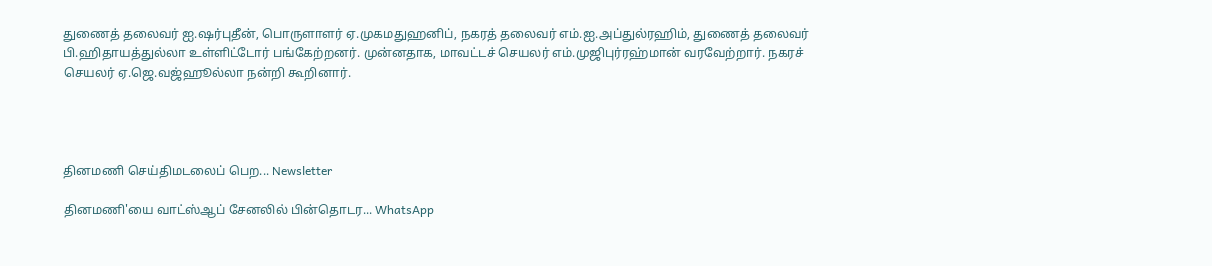துணைத் தலைவர் ஐ.ஷர்புதீன், பொருளாளர் ஏ.முகமதுஹனிப், நகரத் தலைவர் எம்.ஐ.அப்துல்ரஹிம், துணைத் தலைவர் பி.ஹிதாயத்துல்லா உள்ளிட்டோர் பங்கேற்றனர். முன்னதாக, மாவட்டச் செயலர் எம்.முஜிபுர்ரஹ்மான் வரவேற்றார். நகரச் செயலர் ஏ.ஜெ.வஜ்ஹூல்லா நன்றி கூறினார்.




தினமணி செய்திமடலைப் பெற... Newsletter

தினமணி'யை வாட்ஸ்ஆப் சேனலில் பின்தொடர... WhatsApp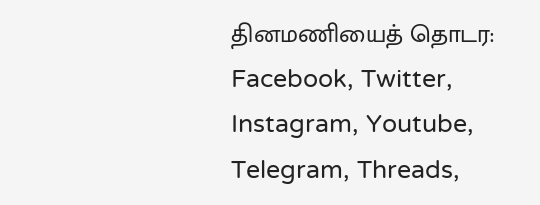தினமணியைத் தொடர: Facebook, Twitter, Instagram, Youtube, Telegram, Threads,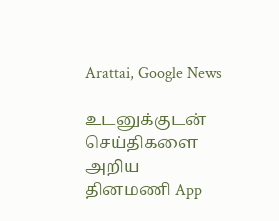Arattai, Google News

உடனுக்குடன் செய்திகளை அறிய தினமணி App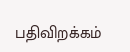பதிவிறக்கம்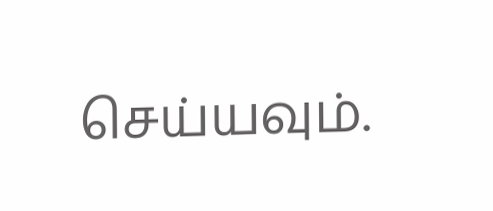செய்யவும்.